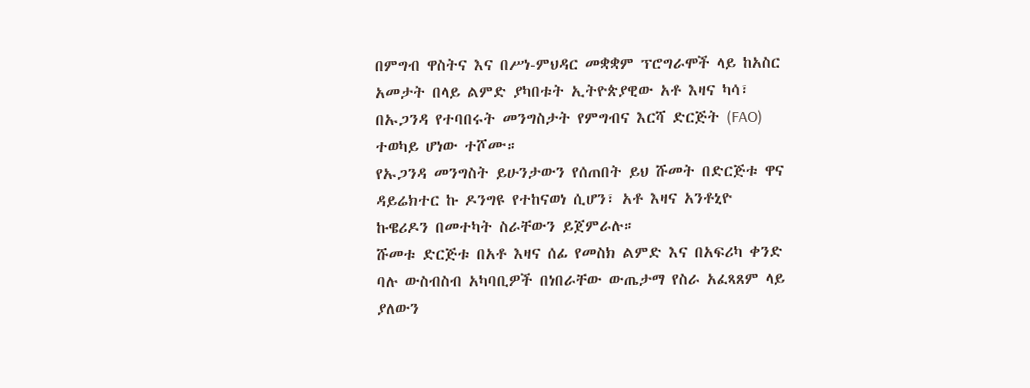በምግብ ዋስትና እና በሥነ-ምህዳር መቋቋም ፕሮግራሞች ላይ ከአስር አመታት በላይ ልምድ ያካበቱት ኢትዮጵያዊው አቶ እዛና ካሳ፣ በኡጋንዳ የተባበሩት መንግስታት የምግብና እርሻ ድርጅት (FAO) ተወካይ ሆነው ተሾሙ።
የኡጋንዳ መንግስት ይሁንታውን የሰጠበት ይህ ሹመት በድርጅቱ ዋና ዳይሬክተር ኩ ዶንግዩ የተከናወነ ሲሆን፣ አቶ እዛና አንቶኒዮ ኩዌሪዶን በመተካት ስራቸውን ይጀምራሉ።
ሹመቱ ድርጅቱ በአቶ እዛና ሰፊ የመስክ ልምድ እና በአፍሪካ ቀንድ ባሉ ውስብስብ አካባቢዎች በነበራቸው ውጤታማ የስራ አፈጻጸም ላይ ያለውን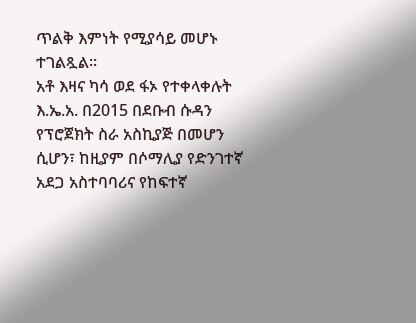ጥልቅ እምነት የሚያሳይ መሆኑ ተገልጿል።
አቶ እዛና ካሳ ወደ ፋኦ የተቀላቀሉት እ.ኤ.አ. በ2015 በደቡብ ሱዳን የፕሮጀክት ስራ አስኪያጅ በመሆን ሲሆን፣ ከዚያም በሶማሊያ የድንገተኛ አደጋ አስተባባሪና የከፍተኛ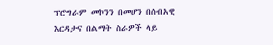ፕሮግራም መኮንን በመሆን በሰብአዊ እርዳታና በልማት ስራዎች ላይ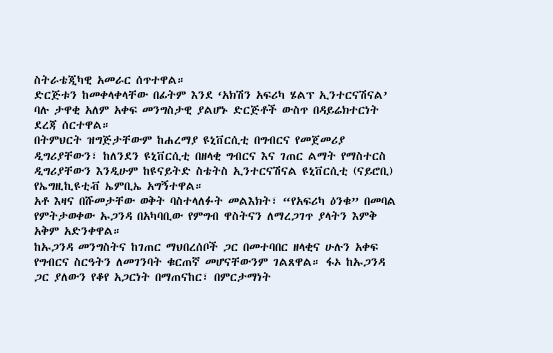ስትራቴጂካዊ አመራር ሰጥተዋል።
ድርጅቱን ከመቀላቀላቸው በፊትም እንደ ‘አክሽን አፍሪካ ሄልፕ ኢንተርናሽናል’ ባሉ ታዋቂ አለም አቀፍ መንግስታዊ ያልሆኑ ድርጅቶች ውስጥ በዳይሬክተርነት ደረጃ ሰርተዋል።
በትምህርት ዝግጅታቸውም ከሐረማያ ዩኒቨርሲቲ በግብርና የመጀመሪያ ዲግሪያቸውን፣ ከለንደን ዩኒቨርሲቲ በዘላቂ ግብርና እና ገጠር ልማት የማስተርስ ዲግሪያቸውን እንዲሁም ከዩናይትድ ስቴትስ ኢንተርናሽናል ዩኒቨርሲቲ (ናይሮቢ) የኤግዚኪዩቲቭ ኤምቢኤ አግኝተዋል።
አቶ እዛና በሹመታቸው ወቅት ባስተላለፉት መልእክት፣ “የአፍሪካ ዕንቁ” በመባል የምትታወቀው ኡጋንዳ በአካባቢው የምግብ ዋስትናን ለማረጋገጥ ያላትን እምቅ አቅም አድንቀዋል።
ከኡጋንዳ መንግስትና ከገጠር ማህበረሰቦች ጋር በመተባበር ዘላቂና ሁሉን አቀፍ የግብርና ስርዓትን ለመገንባት ቁርጠኛ መሆናቸውንም ገልጸዋል። ፋኦ ከኡጋንዳ ጋር ያለውን የቆየ አጋርነት በማጠናከር፣ በምርታማነት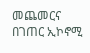መጨመርና በገጠር ኢኮኖሚ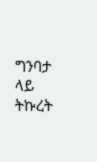ግንባታ ላይ ትኩረት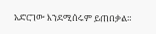አድርገው እንደሚሰሩም ይጠበቃል።